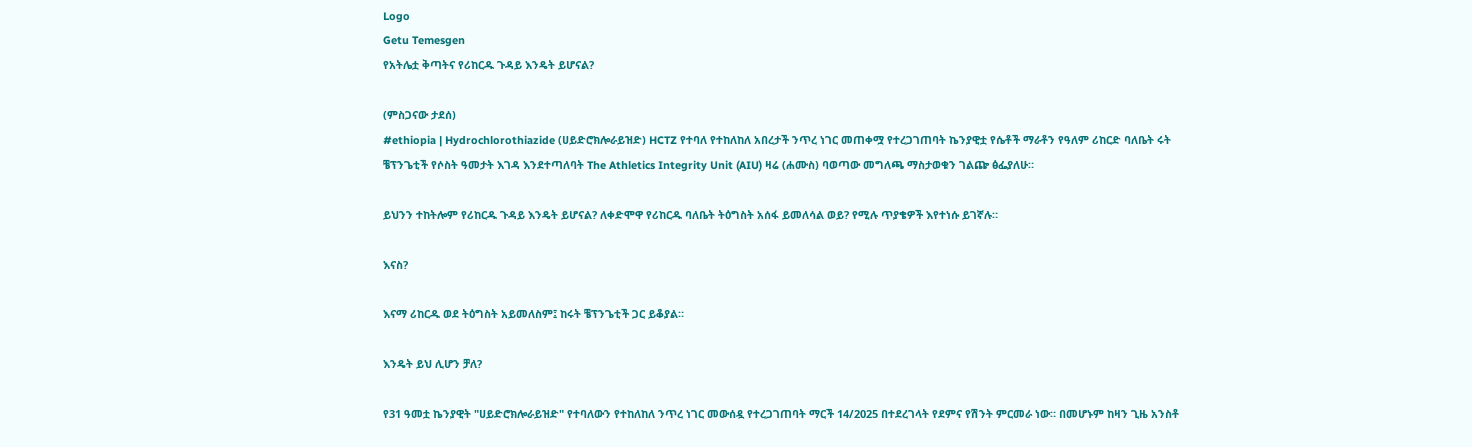Logo
Getu Temesgen
የአትሌቷ ቅጣትና የሪከርዱ ጉዳይ እንዴት ይሆናል?

(ምስጋናው ታደሰ)
#ethiopia | Hydrochlorothiazide (ሀይድሮክሎራይዝድ) HCTZ የተባለ የተከለከለ አበረታች ንጥረ ነገር መጠቀሟ የተረጋገጠባት ኬንያዊቷ የሴቶች ማራቶን የዓለም ሪከርድ ባለቤት ሩት ቼፕንጌቲች የሶስት ዓመታት እገዳ እንደተጣለባት The Athletics Integrity Unit (AIU) ዛሬ (ሐሙስ) ባወጣው መግለጫ ማስታወቁን ገልጬ ፅፌያለሁ።

ይህንን ተከትሎም የሪከርዱ ጉዳይ እንዴት ይሆናል? ለቀድሞዋ የሪከርዱ ባለቤት ትዕግስት አሰፋ ይመለሳል ወይ? የሚሉ ጥያቄዎች እየተነሱ ይገኛሉ።

እናስ?

እናማ ሪከርዱ ወደ ትዕግስት አይመለስም፤ ከሩት ቼፕንጌቲች ጋር ይቆያል።

እንዴት ይህ ሊሆን ቻለ?

የ31 ዓመቷ ኬንያዊት "ሀይድሮክሎራይዝድ" የተባለውን የተከለከለ ንጥረ ነገር መውሰዷ የተረጋገጠባት ማርች 14/2025 በተደረገላት የደምና የሽንት ምርመራ ነው። በመሆኑም ከዛን ጊዜ አንስቶ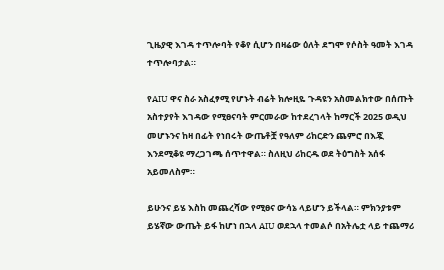ጊዜያዊ እገዳ ተጥሎባት የቆየ ሲሆን በዛሬው ዕለት ደግሞ የሶስት ዓመት እገዳ ተጥሎባታል።

የAIU ዋና ስራ አስፈፃሚ የሆኑት ብሬት ክሎዚዬ ጉዳዩን አስመልክተው በሰጡት አስተያየት እገዳው የሚፀናባት ምርመራው ከተደረገላት ከማርች 2025 ወዲህ መሆኑንና ከዛ በፊት የነበሩት ውጤቶቿ የዓለም ሪከርድን ጨምሮ በእጇ እንደሚቆዩ ማረጋገጫ ሰጥተዋል። ስለዚህ ሪከርዱ ወደ ትዕግስት አሰፋ አይመለስም።

ይሁንና ይሄ እስከ መጨረሻው የሚፀና ውሳኔ ላይሆን ይችላል። ምክንያቱም ይሄኛው ውጤት ይፋ ከሆነ በኋላ AIU ወደኋላ ተመልሶ በአትሌቷ ላይ ተጨማሪ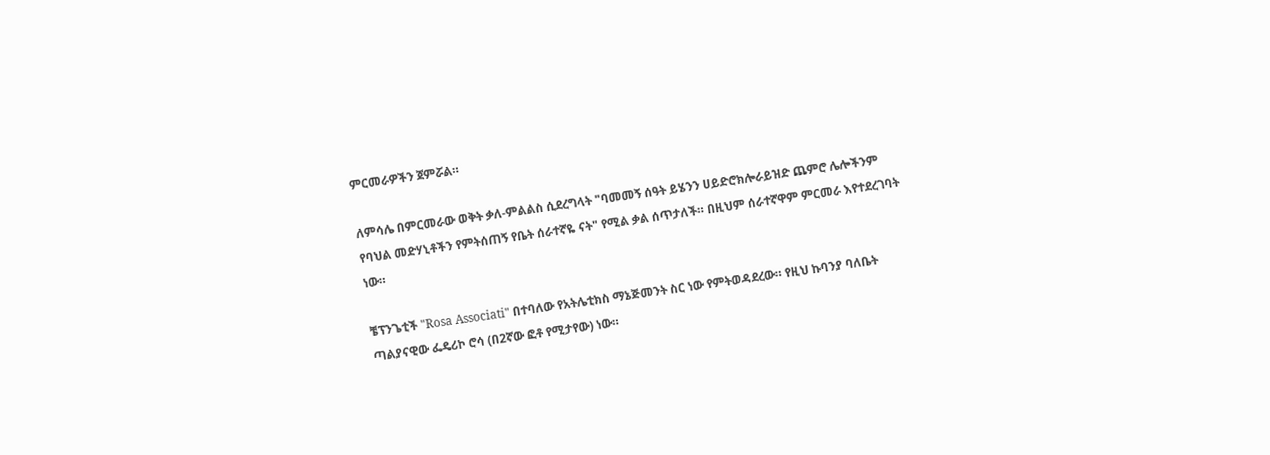ምርመራዎችን ጀምሯል።

ለምሳሌ በምርመራው ወቅት ቃለ-ምልልስ ሲደረግላት "ባመመኝ ሰዓት ይሄንን ሀይድሮክሎራይዝድ ጨምሮ ሌሎችንም የባህል መድሃኒቶችን የምትሰጠኝ የቤት ሰራተኛዬ ናት" የሚል ቃል ሰጥታለች። በዚህም ሰራተኛዋም ምርመራ እየተደረገባት ነው።

ቼፕንጌቲች "Rosa Associati" በተባለው የአትሌቲክስ ማኔጅመንት ስር ነው የምትወዳደረው። የዚህ ኩባንያ ባለቤት ጣልያናዊው ፌዴሪኮ ሮሳ (በ2ኛው ፎቶ የሚታየው) ነው።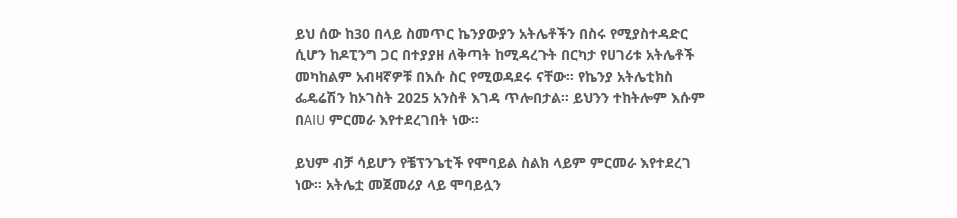ይህ ሰው ከ30 በላይ ስመጥር ኬንያውያን አትሌቶችን በስሩ የሚያስተዳድር ሲሆን ከዶፒንግ ጋር በተያያዘ ለቅጣት ከሚዳረጉት በርካታ የሀገሪቱ አትሌቶች መካከልም አብዛኛዎቹ በእሱ ስር የሚወዳደሩ ናቸው። የኬንያ አትሌቲክስ ፌዴሬሽን ከኦገስት 2025 አንስቶ እገዳ ጥሎበታል። ይህንን ተከትሎም እሱም በAIU ምርመራ እየተደረገበት ነው።

ይህም ብቻ ሳይሆን የቼፕንጌቲች የሞባይል ስልክ ላይም ምርመራ እየተደረገ ነው። አትሌቷ መጀመሪያ ላይ ሞባይሏን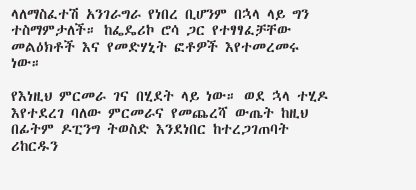ላለማስፈተሽ አንገራግራ የነበረ ቢሆንም በኋላ ላይ ግን ተስማምታለች። ከፌዴሪኮ ሮሳ ጋር የተፃፃፈቻቸው መልዕክቶች እና የመድሃኒት ፎቶዎች እየተመረመሩ ነው።

የእነዚህ ምርመራ ገና በሂደት ላይ ነው። ወደ ኋላ ተሂዶ እየተደረገ ባለው ምርመራና የመጨረሻ ውጤት ከዚህ በፊትም ዶፒንግ ትወስድ እንደነበር ከተረጋገጠባት ሪከርዱን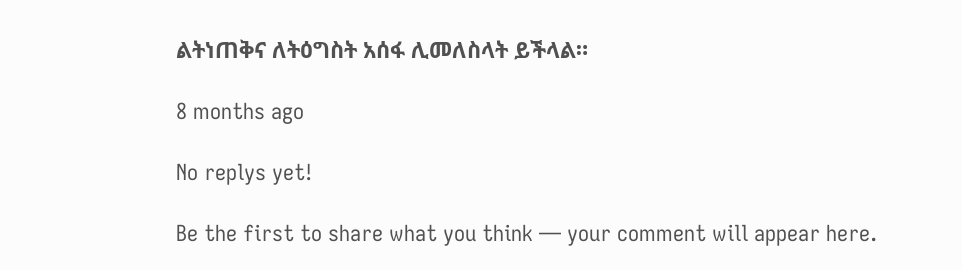ልትነጠቅና ለትዕግስት አሰፋ ሊመለስላት ይችላል።

8 months ago

No replys yet!

Be the first to share what you think — your comment will appear here.